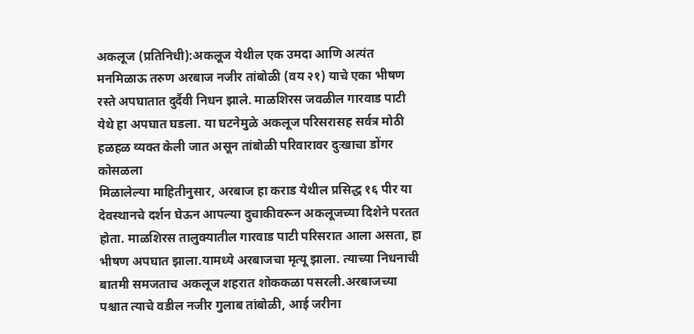अकलूज (प्रतिनिधी):अकलूज येथील एक उमदा आणि अत्यंत मनमिळाऊ तरुण अरबाज नजीर तांबोळी (वय २१) याचे एका भीषण रस्ते अपघातात दुर्दैवी निधन झाले. माळशिरस जवळील गारवाड पाटी येथे हा अपघात घडला. या घटनेमुळे अकलूज परिसरासह सर्वत्र मोठी हळहळ व्यक्त केली जात असून तांबोळी परिवारावर दुःखाचा डोंगर कोसळला
मिळालेल्या माहितीनुसार, अरबाज हा कराड येथील प्रसिद्ध १६ पीर या देवस्थानचे दर्शन घेऊन आपल्या दुचाकीवरून अकलूजच्या दिशेने परतत होता. माळशिरस तालुक्यातील गारवाड पाटी परिसरात आला असता, हा भीषण अपघात झाला.यामध्ये अरबाजचा मृत्यू झाला. त्याच्या निधनाची बातमी समजताच अकलूज शहरात शोककळा पसरली.अरबाजच्या पश्चात त्याचे वडील नजीर गुलाब तांबोळी, आई जरीना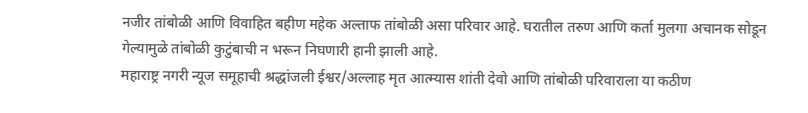नजीर तांबोळी आणि विवाहित बहीण महेक अल्ताफ तांबोळी असा परिवार आहे. घरातील तरुण आणि कर्ता मुलगा अचानक सोडून गेल्यामुळे तांबोळी कुटुंबाची न भरून निघणारी हानी झाली आहे.
महाराष्ट्र नगरी न्यूज समूहाची श्रद्धांजली ईश्वर/अल्लाह मृत आत्म्यास शांती देवो आणि तांबोळी परिवाराला या कठीण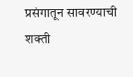प्रसंगातून सावरण्याची शक्ती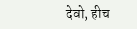देवो, हीच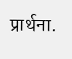प्रार्थना.